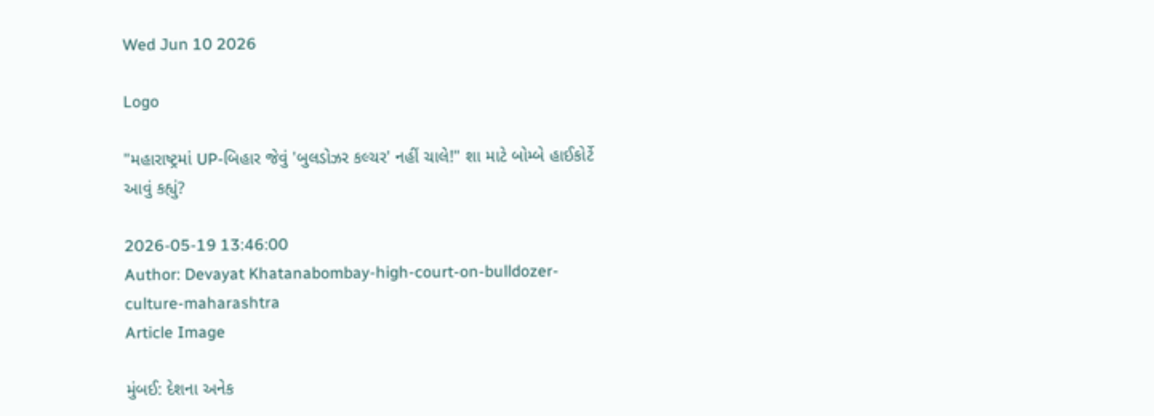Wed Jun 10 2026

Logo

"મહારાષ્ટ્રમાં UP-બિહાર જેવું 'બુલડોઝર કલ્ચર' નહીં ચાલે!" શા માટે બોમ્બે હાઈકોર્ટે આવું કહ્યું?

2026-05-19 13:46:00
Author: Devayat Khatanabombay-high-court-on-bulldozer-culture-maharashtra
Article Image

મુંબઈ: દેશના અનેક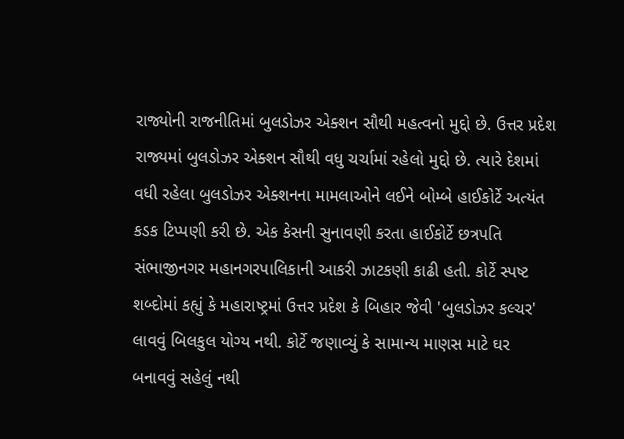રાજ્યોની રાજનીતિમાં બુલડોઝર એક્શન સૌથી મહત્વનો મુદ્દો છે. ઉત્તર પ્રદેશ રાજ્યમાં બુલડોઝર એક્શન સૌથી વધુ ચર્ચામાં રહેલો મુદ્દો છે. ત્યારે દેશમાં વધી રહેલા બુલડોઝર એક્શનના મામલાઓને લઈને બોમ્બે હાઈકોર્ટે અત્યંત કડક ટિપ્પણી કરી છે. એક કેસની સુનાવણી કરતા હાઈકોર્ટે છત્રપતિ સંભાજીનગર મહાનગરપાલિકાની આકરી ઝાટકણી કાઢી હતી. કોર્ટે સ્પષ્ટ શબ્દોમાં કહ્યું કે મહારાષ્ટ્રમાં ઉત્તર પ્રદેશ કે બિહાર જેવી 'બુલડોઝર કલ્ચર' લાવવું બિલકુલ યોગ્ય નથી. કોર્ટે જણાવ્યું કે સામાન્ય માણસ માટે ઘર બનાવવું સહેલું નથી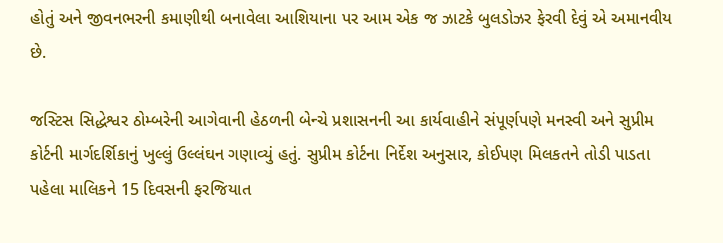હોતું અને જીવનભરની કમાણીથી બનાવેલા આશિયાના પર આમ એક જ ઝાટકે બુલડોઝર ફેરવી દેવું એ અમાનવીય છે.

જસ્ટિસ સિદ્ધેશ્વર ઠોમ્બરેની આગેવાની હેઠળની બેન્ચે પ્રશાસનની આ કાર્યવાહીને સંપૂર્ણપણે મનસ્વી અને સુપ્રીમ કોર્ટની માર્ગદર્શિકાનું ખુલ્લું ઉલ્લંઘન ગણાવ્યું હતું. સુપ્રીમ કોર્ટના નિર્દેશ અનુસાર, કોઈપણ મિલકતને તોડી પાડતા પહેલા માલિકને 15 દિવસની ફરજિયાત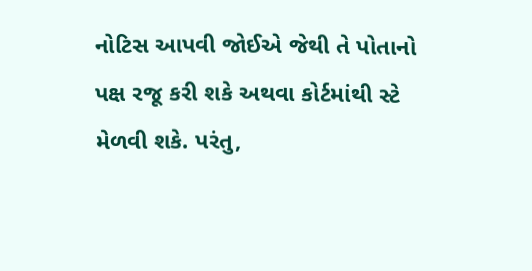નોટિસ આપવી જોઈએ જેથી તે પોતાનો પક્ષ રજૂ કરી શકે અથવા કોર્ટમાંથી સ્ટે મેળવી શકે. પરંતુ,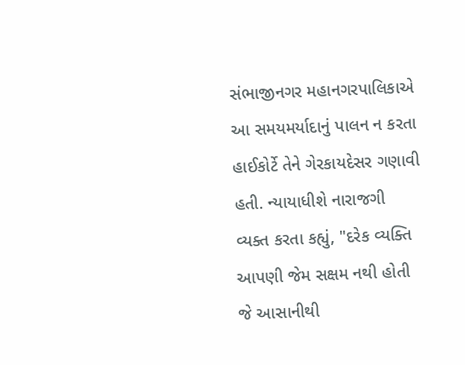સંભાજીનગર મહાનગરપાલિકાએ આ સમયમર્યાદાનું પાલન ન કરતા હાઈકોર્ટે તેને ગેરકાયદેસર ગણાવી હતી. ન્યાયાધીશે નારાજગી વ્યક્ત કરતા કહ્યું, "દરેક વ્યક્તિ આપણી જેમ સક્ષમ નથી હોતી જે આસાનીથી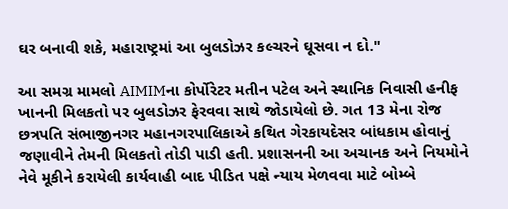ઘર બનાવી શકે, મહારાષ્ટ્રમાં આ બુલડોઝર કલ્ચરને ઘૂસવા ન દો."

આ સમગ્ર મામલો AIMIMના કોર્પોરેટર મતીન પટેલ અને સ્થાનિક નિવાસી હનીફ ખાનની મિલકતો પર બુલડોઝર ફેરવવા સાથે જોડાયેલો છે. ગત 13 મેના રોજ છત્રપતિ સંભાજીનગર મહાનગરપાલિકાએ કથિત ગેરકાયદેસર બાંધકામ હોવાનું જણાવીને તેમની મિલકતો તોડી પાડી હતી. પ્રશાસનની આ અચાનક અને નિયમોને નેવે મૂકીને કરાયેલી કાર્યવાહી બાદ પીડિત પક્ષે ન્યાય મેળવવા માટે બોમ્બે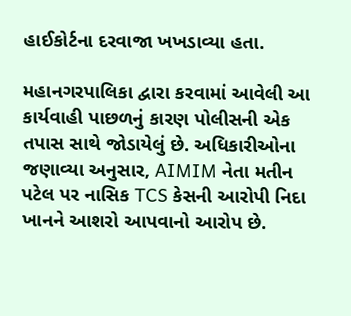હાઈકોર્ટના દરવાજા ખખડાવ્યા હતા.

મહાનગરપાલિકા દ્વારા કરવામાં આવેલી આ કાર્યવાહી પાછળનું કારણ પોલીસની એક તપાસ સાથે જોડાયેલું છે. અધિકારીઓના જણાવ્યા અનુસાર, AIMIM નેતા મતીન પટેલ પર નાસિક TCS કેસની આરોપી નિદા ખાનને આશરો આપવાનો આરોપ છે.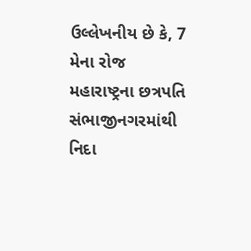ઉલ્લેખનીય છે કે, 7 મેના રોજ મહારાષ્ટ્રના છત્રપતિ સંભાજીનગરમાંથી નિદા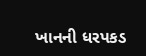ખાનની ધરપકડ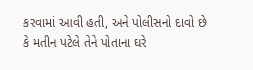કરવામાં આવી હતી, અને પોલીસનો દાવો છે કે મતીન પટેલે તેને પોતાના ઘરે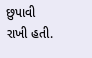છુપાવી રાખી હતી.